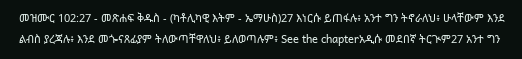መዝሙር 102:27 - መጽሐፍ ቅዱስ - (ካቶሊካዊ እትም - ኤማሁስ)27 እነርሱ ይጠፋሉ፥ አንተ ግን ትኖራለህ፥ ሁላቸውም እንደ ልብስ ያረጃሉ፥ እንደ መጐናጸፊያም ትለውጣቸዋለህ፥ ይለወጣሉም፥ See the chapterአዲሱ መደበኛ ትርጒም27 አንተ ግን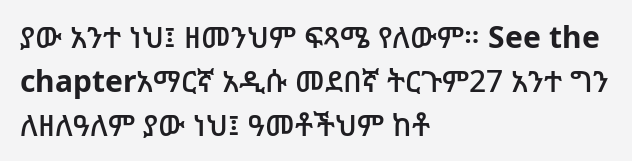ያው አንተ ነህ፤ ዘመንህም ፍጻሜ የለውም። See the chapterአማርኛ አዲሱ መደበኛ ትርጉም27 አንተ ግን ለዘለዓለም ያው ነህ፤ ዓመቶችህም ከቶ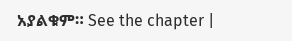አያልቁም። See the chapter |